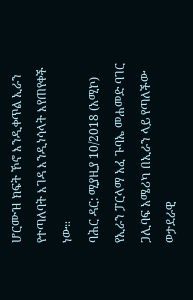ሆርሙዝ ክፍት ኾኖ እንዲቀጥል ኢራን የተጣለባት እገዳ እንዲነሳላት እየጠየቀች ነው።
ባሕር ዳር: ሚያዚያ 10/2018 (አሚኮ) የኢራን ፓርላማ አፈ ጉባኤ መሐመድ ባገር ጋሊባፍ አሜሪካ በኢራን ላይ የጣለችው ወታደራዊ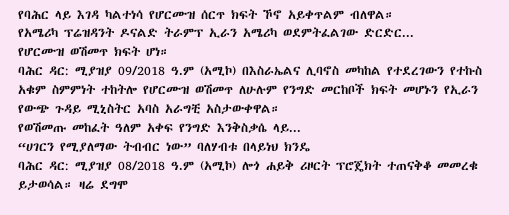የባሕር ላይ እገዳ ካልተነሳ የሆርሙዝ ሰርጥ ክፍት ኾኖ አይቀጥልም ብለዋል።
የአሜሪካ ፕሬዝዳንት ዶናልድ ትራምፕ ኢራን አሜሪካ ወደምትፈልገው ድርድር...
የሆርሙዝ ወሽመጥ ክፍት ሆነ።
ባሕር ዳር: ሚያዝያ 09/2018 ዓ.ም (አሚኮ) በእስራኤልና ሊባኖስ መካከል የተደረገውን የተኩስ አቁም ስምምነት ተከትሎ የሆርሙዝ ወሽመጥ ለሁሉም የንግድ መርከቦች ክፍት መሆኑን የኢራን የውጭ ጉዳይ ሚኒስትር አባስ አራግቺ አስታውቀዋል።
የወሽመጡ መከፈት ዓለም አቀፍ የንግድ እንቅስቃሴ ላይ...
“ሀገርን የሚያለማው ትብብር ነው” ባለሃብቱ በላይነህ ክንዴ
ባሕር ዳር: ሚያዝያ 08/2018 ዓ.ም (አሚኮ) ሎጎ ሐይቅ ሪዞርት ፕሮጄክት ተጠናቅቆ መመረቁ ይታወሳል። ዛሬ ደግሞ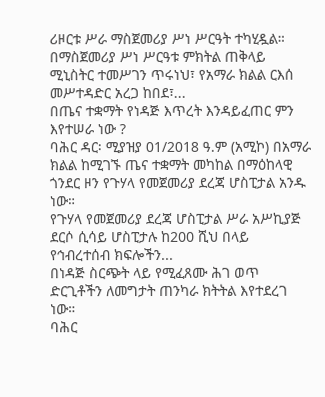ሪዞርቱ ሥራ ማስጀመሪያ ሥነ ሥርዓት ተካሂዷል።
በማስጀመሪያ ሥነ ሥርዓቱ ምክትል ጠቅላይ ሚኒስትር ተመሥገን ጥሩነህ፣ የአማራ ክልል ርእሰ መሥተዳድር አረጋ ከበደ፣...
በጤና ተቋማት የነዳጅ እጥረት እንዳይፈጠር ምን እየተሠራ ነው ?
ባሕር ዳር፡ ሚያዝያ 01/2018 ዓ.ም (አሚኮ) በአማራ ክልል ከሚገኙ ጤና ተቋማት መካከል በማዕከላዊ ጎንደር ዞን የጉሃላ የመጀመሪያ ደረጃ ሆስፒታል አንዱ ነው።
የጉሃላ የመጀመሪያ ደረጃ ሆስፒታል ሥራ አሥኪያጅ ደርሶ ሲሳይ ሆስፒታሉ ከ200 ሺህ በላይ የኅብረተሰብ ክፍሎችን...
በነዳጅ ስርጭት ላይ የሚፈጸሙ ሕገ ወጥ ድርጊቶችን ለመግታት ጠንካራ ክትትል እየተደረገ ነው።
ባሕር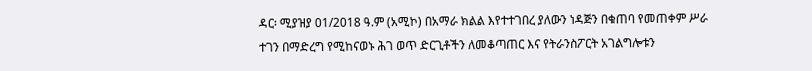ዳር፡ ሚያዝያ 01/2018 ዓ.ም (አሚኮ) በአማራ ክልል እየተተገበረ ያለውን ነዳጅን በቁጠባ የመጠቀም ሥራ ተገን በማድረግ የሚከናወኑ ሕገ ወጥ ድርጊቶችን ለመቆጣጠር እና የትራንስፖርት አገልግሎቱን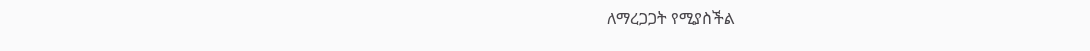ለማረጋጋት የሚያስችል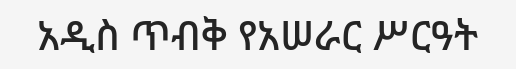አዲስ ጥብቅ የአሠራር ሥርዓት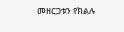መዘርጋቱን የክልሉ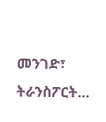መንገድ፣ ትራንስፖርት...